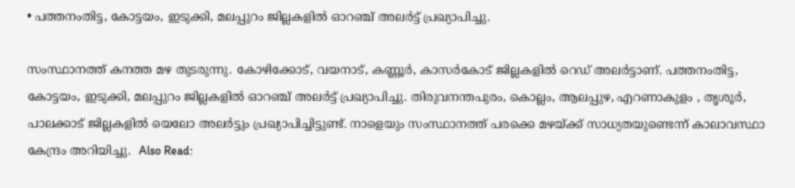• പത്തനംതിട്ട, കോട്ടയം, ഇടുക്കി, മലപ്പുറം ജില്ലകളില്‍ ഓറഞ്ച് അലര്‍ട്ട് പ്രഖ്യാപിച്ചു.

സംസ്ഥാനത്ത് കനത്ത മഴ തുടരുന്നു. കോഴിക്കോട്, വയനാട്, കണ്ണൂര്‍, കാസര്‍കോട് ജില്ലകളില്‍ റെഡ് അലര്‍ട്ടാണ്. പത്തനംതിട്ട, കോട്ടയം, ഇടുക്കി, മലപ്പുറം ജില്ലകളില്‍ ഓറഞ്ച് അലര്‍ട്ട് പ്രഖ്യാപിച്ചു. തിരുവനന്തപുരം, കൊല്ലം, ആലപ്പുഴ, എറണാകുളം , തൃശൂര്‍, പാലക്കാട് ജില്ലകളില്‍ യെലോ അലര്‍ട്ടും പ്രഖ്യാപിച്ചിട്ടുണ്ട്. നാളെയും സംസ്ഥാനത്ത് പരക്കെ മഴയ്ക്ക് സാധ്യതയുണ്ടെന്ന് കാലാവസ്ഥാ കേന്ദ്രം അറിയിച്ചു.  Also Read: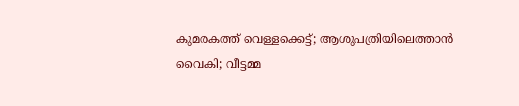കുമരകത്ത് വെള്ളക്കെട്ട്; ആശുപത്രിയിലെത്താൻ വൈകി; വീട്ടമ്മ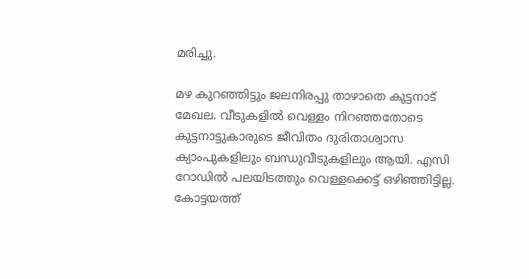മരിച്ചു.

മഴ കുറഞ്ഞിട്ടും ജലനിരപ്പു താഴാതെ കുട്ടനാട് മേഖല. വീടുകളിൽ വെള്ളം നിറഞ്ഞതോടെ കുട്ടനാട്ടുകാരുടെ ജീവിതം ദുരിതാശ്വാസ ക്യാംപുകളിലും ബന്ധുവീടുകളിലും ആയി. എസി റോഡിൽ പലയിടത്തും വെള്ളക്കെട്ട് ഒഴിഞ്ഞിട്ടില്ല. കോട്ടയത്ത്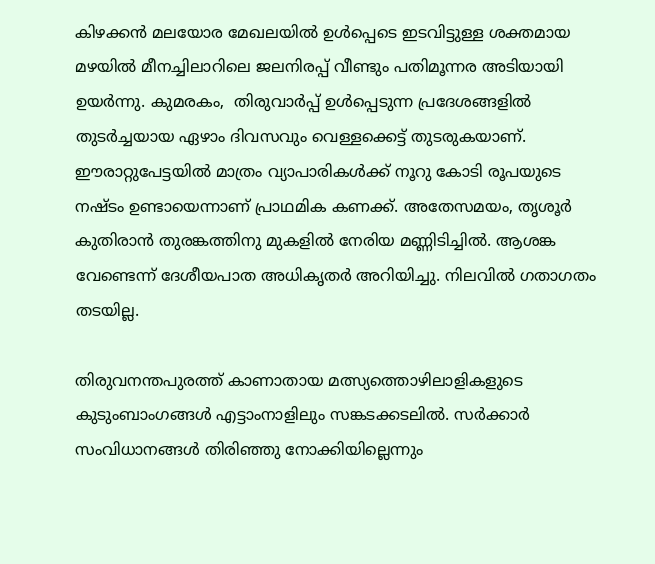കിഴക്കൻ മലയോര മേഖലയിൽ ഉൾപ്പെടെ ഇടവിട്ടുള്ള ശക്തമായ മഴയിൽ മീനച്ചിലാറിലെ ജലനിരപ്പ് വീണ്ടും പതിമൂന്നര അടിയായി ഉയർന്നു. കുമരകം,  തിരുവാർപ്പ് ഉൾപ്പെടുന്ന പ്രദേശങ്ങളിൽ തുടർച്ചയായ ഏഴാം ദിവസവും വെള്ളക്കെട്ട് തുടരുകയാണ്. ഈരാറ്റുപേട്ടയിൽ മാത്രം വ്യാപാരികൾക്ക് നൂറു കോടി രൂപയുടെ നഷ്ടം ഉണ്ടായെന്നാണ് പ്രാഥമിക കണക്ക്. അതേസമയം, തൃശൂര്‍ കുതിരാന്‍ തുരങ്കത്തിനു മുകളില്‍ നേരിയ മണ്ണിടിച്ചില്‍. ആശങ്ക വേണ്ടെന്ന് ദേശീയപാത അധികൃതര്‍ അറിയിച്ചു. നിലവില്‍ ഗതാഗതം തടയില്ല.

തിരുവനന്തപുരത്ത് കാണാതായ മത്സ്യത്തൊഴിലാളികളുടെ കുടുംബാംഗങ്ങള്‍ എട്ടാംനാളിലും സങ്കടക്കടലില്‍. സര്‍ക്കാര്‍ സംവിധാനങ്ങള്‍ തിരിഞ്ഞു നോക്കിയില്ലെന്നും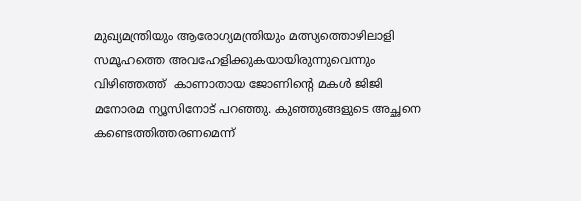മുഖ്യമന്ത്രിയും ആരോഗ്യമന്ത്രിയും മത്സ്യത്തൊഴിലാളി സമൂഹത്തെ അവഹേളിക്കുകയായിരുന്നുവെന്നും വിഴിഞ്ഞത്ത്  കാണാതായ ജോണിന്‍റെ മകള്‍ ജിജി മനോരമ ന്യൂസിനോട് പറഞ്ഞു. കുഞ്ഞുങ്ങളുടെ അച്ഛനെ കണ്ടെത്തിത്തരണമെന്ന്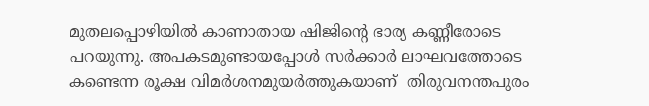മുതലപ്പൊഴിയില്‍ കാണാതായ ഷിജിന്‍റെ ഭാര്യ കണ്ണീരോടെ പറയുന്നു. അപകടമുണ്ടായപ്പോള്‍ സര്‍ക്കാര്‍ ലാഘവത്തോടെ കണ്ടെന്ന രൂക്ഷ വിമര്‍ശനമുയര്‍ത്തുകയാണ്  തിരുവനന്തപുരം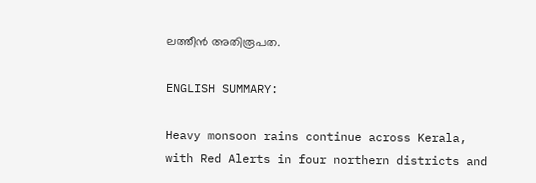ലത്തീന്‍ അതിരൂപത.

ENGLISH SUMMARY:

Heavy monsoon rains continue across Kerala, with Red Alerts in four northern districts and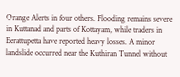Orange Alerts in four others. Flooding remains severe in Kuttanad and parts of Kottayam, while traders in Eerattupetta have reported heavy losses. A minor landslide occurred near the Kuthiran Tunnel without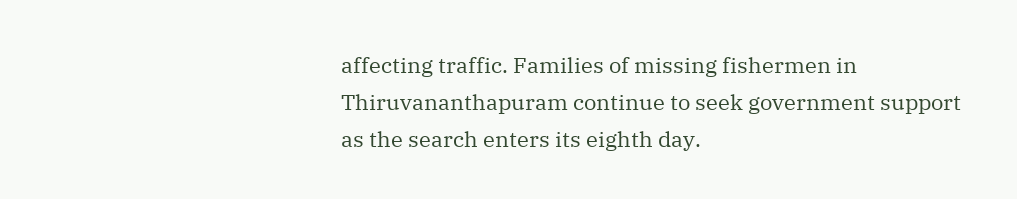affecting traffic. Families of missing fishermen in Thiruvananthapuram continue to seek government support as the search enters its eighth day.